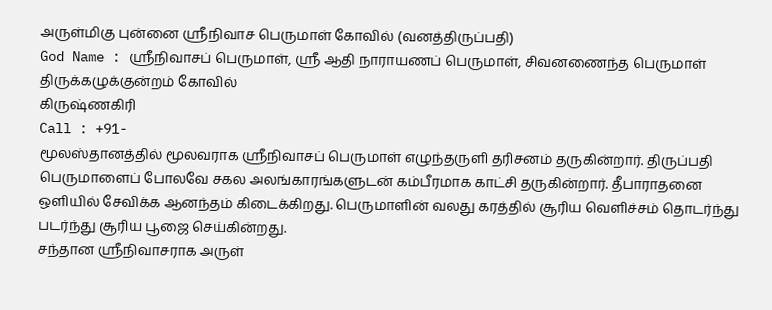அருள்மிகு புன்னை ஸ்ரீநிவாச பெருமாள் கோவில் (வனத்திருப்பதி)
God Name : ஸ்ரீநிவாசப் பெருமாள், ஸ்ரீ ஆதி நாராயணப் பெருமாள், சிவனணைந்த பெருமாள்
திருக்கழுக்குன்றம் கோவில்
கிருஷ்ணகிரி
Call : +91-
மூலஸ்தானத்தில் மூலவராக ஸ்ரீநிவாசப் பெருமாள் எழுந்தருளி தரிசனம் தருகின்றார். திருப்பதி பெருமாளைப் போலவே சகல அலங்காரங்களுடன் கம்பீரமாக காட்சி தருகின்றார். தீபாராதனை ஒளியில் சேவிக்க ஆனந்தம் கிடைக்கிறது. பெருமாளின் வலது கரத்தில் சூரிய வெளிச்சம் தொடர்ந்து படர்ந்து சூரிய பூஜை செய்கின்றது.
சந்தான ஸ்ரீநிவாசராக அருள்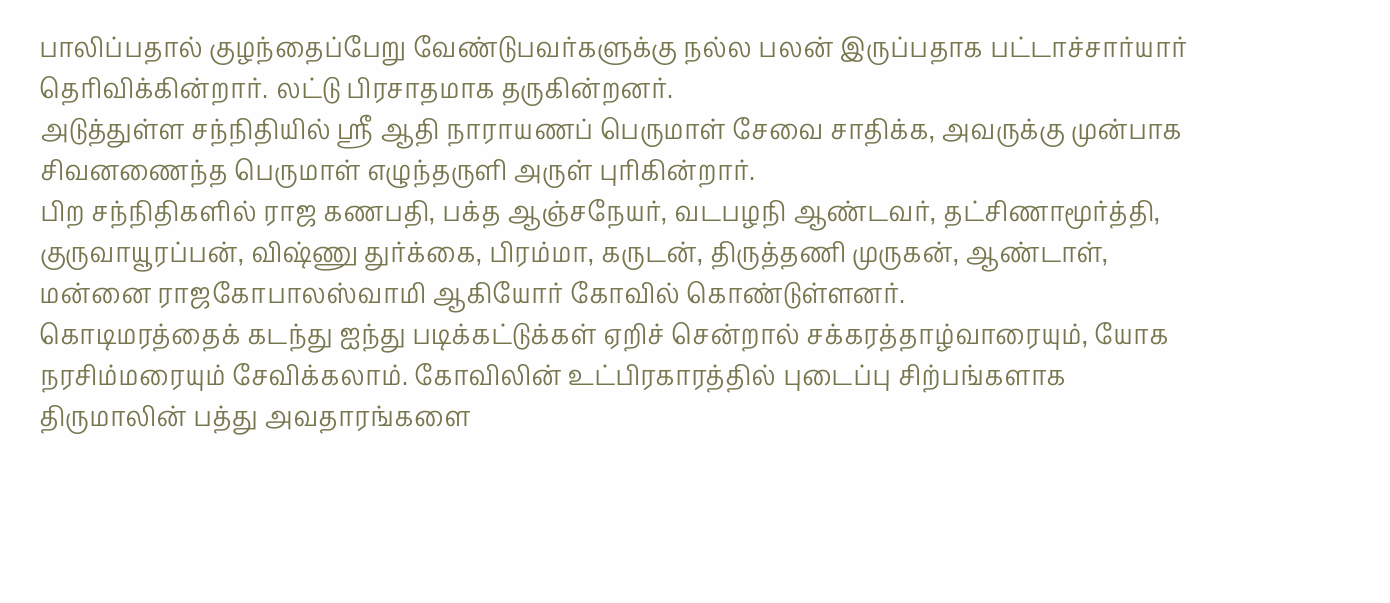பாலிப்பதால் குழந்தைப்பேறு வேண்டுபவர்களுக்கு நல்ல பலன் இருப்பதாக பட்டாச்சார்யார் தெரிவிக்கின்றார். லட்டு பிரசாதமாக தருகின்றனர்.
அடுத்துள்ள சந்நிதியில் ஸ்ரீ ஆதி நாராயணப் பெருமாள் சேவை சாதிக்க, அவருக்கு முன்பாக சிவனணைந்த பெருமாள் எழுந்தருளி அருள் புரிகின்றார்.
பிற சந்நிதிகளில் ராஜ கணபதி, பக்த ஆஞ்சநேயர், வடபழநி ஆண்டவர், தட்சிணாமூர்த்தி, குருவாயூரப்பன், விஷ்ணு துர்க்கை, பிரம்மா, கருடன், திருத்தணி முருகன், ஆண்டாள், மன்னை ராஜகோபாலஸ்வாமி ஆகியோர் கோவில் கொண்டுள்ளனர்.
கொடிமரத்தைக் கடந்து ஐந்து படிக்கட்டுக்கள் ஏறிச் சென்றால் சக்கரத்தாழ்வாரையும், யோக நரசிம்மரையும் சேவிக்கலாம். கோவிலின் உட்பிரகாரத்தில் புடைப்பு சிற்பங்களாக திருமாலின் பத்து அவதாரங்களை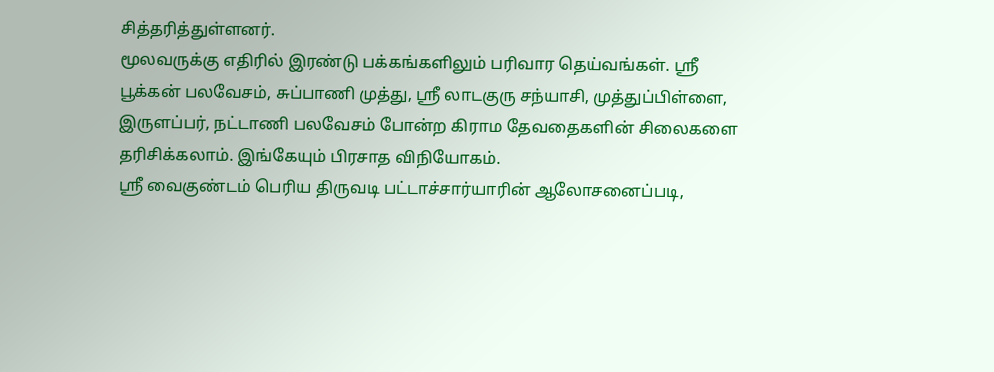சித்தரித்துள்ளனர்.
மூலவருக்கு எதிரில் இரண்டு பக்கங்களிலும் பரிவார தெய்வங்கள். ஸ்ரீ பூக்கன் பலவேசம், சுப்பாணி முத்து, ஸ்ரீ லாடகுரு சந்யாசி, முத்துப்பிள்ளை, இருளப்பர், நட்டாணி பலவேசம் போன்ற கிராம தேவதைகளின் சிலைகளை தரிசிக்கலாம். இங்கேயும் பிரசாத விநியோகம்.
ஸ்ரீ வைகுண்டம் பெரிய திருவடி பட்டாச்சார்யாரின் ஆலோசனைப்படி,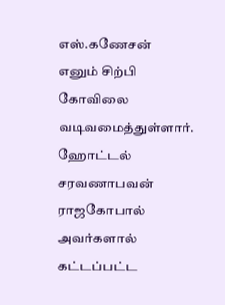எஸ்.கணேசன் எனும் சிற்பி கோவிலை வடிவமைத்துள்ளார். ஹோட்டல் சரவணாபவன் ராஜகோபால் அவர்களால் கட்டப்பட்ட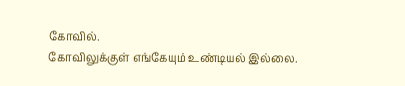கோவில்.
கோவிலுக்குள் எங்கேயும் உண்டியல் இல்லை.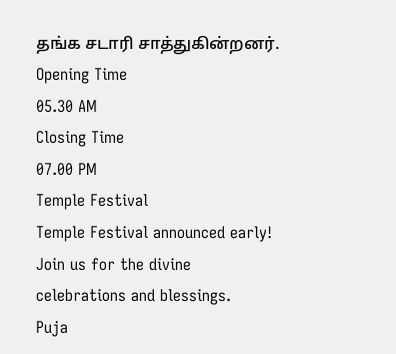தங்க சடாரி சாத்துகின்றனர்.
Opening Time
05.30 AM
Closing Time
07.00 PM
Temple Festival
Temple Festival announced early! Join us for the divine celebrations and blessings.
Puja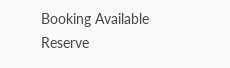Booking Available
Reserve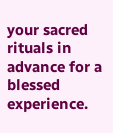your sacred rituals in advance for a blessed experience.